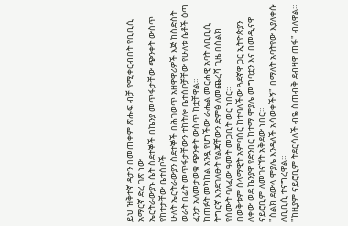ይህ ዝቅተኛ ዳታን በመጠቀም ጽሑፍ ብቻ የሚቀርብበት የቢቢሲ አማርኛ ድረ ገጽ ነው
ኤርትራውያኑ ሴት ስደተኞች በኬንያ መጥፋታቸው ጭንቀት ውስጥ የከተታቸው ቤተሰቦች
ሁለት ኤርትራውያን ስደተኞች በሕገወጥ አዘዋዋሪዎች እጅ ከስድስት ወራት በፊት መጥፋታቸውን ተከትሎ ቤተሰቦቻቸው የሁለቱ ሴቶች ዕጣ ፈንታ አለመታወቁ ጭንቀት ውስጥ ከቷቸዋል።
ከጠፉት መካከል አንዷ የሆነችው ራሔል መርሐዊ አባት ለቢቢሲ ትግርኛ እንደገለፁት የልጃቸውን ድምፅ ለመጨረሻ ጊዜ በስልክ የሰሙት ባለፈው ዓመት መጋቢት ወር ነበር።
በወቅቱም ሰላማዊት አምባሰር ከተባለችው ጓደኛዋ ጋር ኢትዮጵያን ለቀው ወደ ኬንያዋ የድንበር ከተማ ሞያሌ መግባቷን እና በመዲናዋ ናይሮቢም ለመገናኘት አቅደው ነበር።
"ስልክ ደውላ ሞያሌ እንዳለች አሳወቀችኝ" በማለት አባትየው እያለቀሱ ለቢቢሲ ተናግረዋል።
"ከዚያም ናይሮቢም ትደርሳለች ብዬ ስጠብቅ ደብዛዋ ጠፋ" ብለዋል።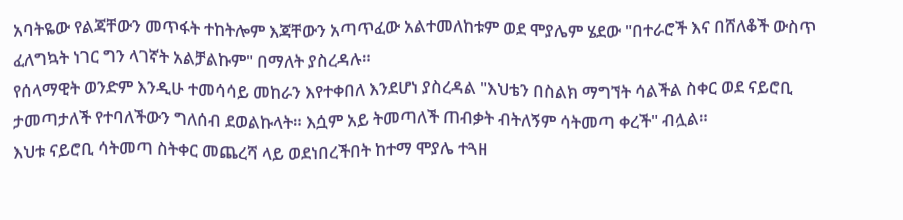አባትዬው የልጃቸውን መጥፋት ተከትሎም እጃቸውን አጣጥፈው አልተመለከቱም ወደ ሞያሌም ሄደው "በተራሮች እና በሸለቆች ውስጥ ፈለግኳት ነገር ግን ላገኛት አልቻልኩም" በማለት ያስረዳሉ።
የሰላማዊት ወንድም እንዲሁ ተመሳሳይ መከራን እየተቀበለ እንደሆነ ያስረዳል "እህቴን በስልክ ማግኘት ሳልችል ስቀር ወደ ናይሮቢ ታመጣታለች የተባለችውን ግለሰብ ደወልኩላት። እሷም አይ ትመጣለች ጠብቃት ብትለኝም ሳትመጣ ቀረች" ብሏል።
እህቱ ናይሮቢ ሳትመጣ ስትቀር መጨረሻ ላይ ወደነበረችበት ከተማ ሞያሌ ተጓዘ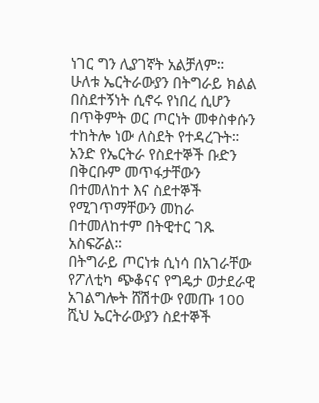ነገር ግን ሊያገኛት አልቻለም።
ሁለቱ ኤርትራውያን በትግራይ ክልል በስደተኝነት ሲኖሩ የነበረ ሲሆን በጥቅምት ወር ጦርነት መቀስቀሱን ተከትሎ ነው ለስደት የተዳረጉት።
አንድ የኤርትራ የስደተኞች ቡድን በቅርቡም መጥፋታቸውን በተመለከተ እና ስደተኞች የሚገጥማቸውን መከራ በተመለከተም በትዊተር ገጹ አስፍሯል።
በትግራይ ጦርነቱ ሲነሳ በአገራቸው የፖለቲካ ጭቆናና የግዴታ ወታደራዊ አገልግሎት ሸሽተው የመጡ 100 ሺህ ኤርትራውያን ስደተኞች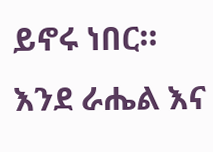ይኖሩ ነበር።
እንደ ራሔል እና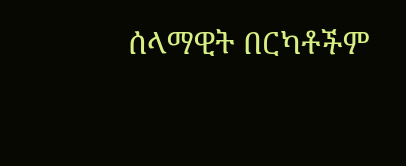ሰላማዊት በርካቶችም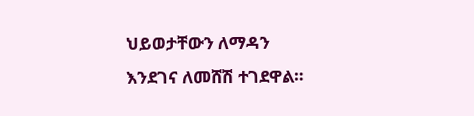ህይወታቸውን ለማዳን እንደገና ለመሸሽ ተገደዋል።